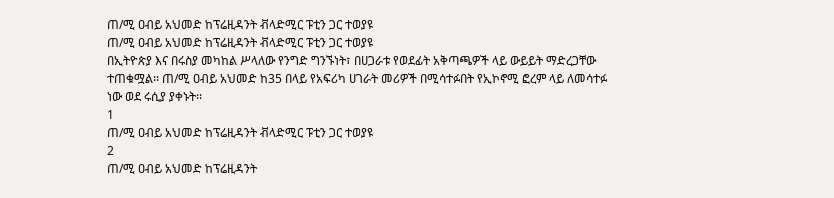ጠ/ሚ ዐብይ አህመድ ከፕሬዚዳንት ቭላድሚር ፑቲን ጋር ተወያዩ
ጠ/ሚ ዐብይ አህመድ ከፕሬዚዳንት ቭላድሚር ፑቲን ጋር ተወያዩ
በኢትዮጵያ እና በሩስያ መካከል ሥላለው የንግድ ግንኙነት፣ በሀጋራቱ የወደፊት አቅጣጫዎች ላይ ውይይት ማድረጋቸው ተጠቁሟል፡፡ ጠ/ሚ ዐብይ አህመድ ከ35 በላይ የአፍሪካ ሀገራት መሪዎች በሚሳተፉበት የኢኮኖሚ ፎረም ላይ ለመሳተፉ ነው ወደ ሩሲያ ያቀኑት፡፡
1
ጠ/ሚ ዐብይ አህመድ ከፕሬዚዳንት ቭላድሚር ፑቲን ጋር ተወያዩ
2
ጠ/ሚ ዐብይ አህመድ ከፕሬዚዳንት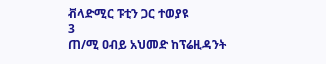ቭላድሚር ፑቲን ጋር ተወያዩ
3
ጠ/ሚ ዐብይ አህመድ ከፕሬዚዳንት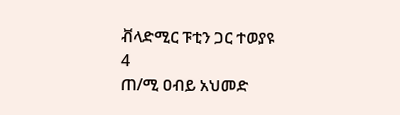ቭላድሚር ፑቲን ጋር ተወያዩ
4
ጠ/ሚ ዐብይ አህመድ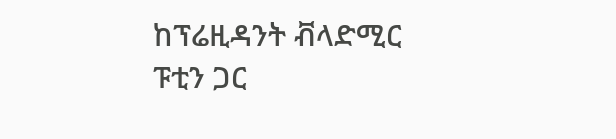ከፕሬዚዳንት ቭላድሚር ፑቲን ጋር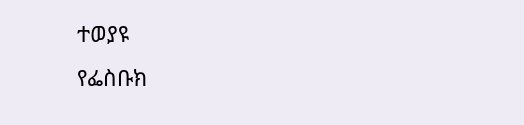ተወያዩ
የፌስቡክ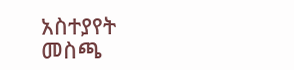አስተያየት መስጫ